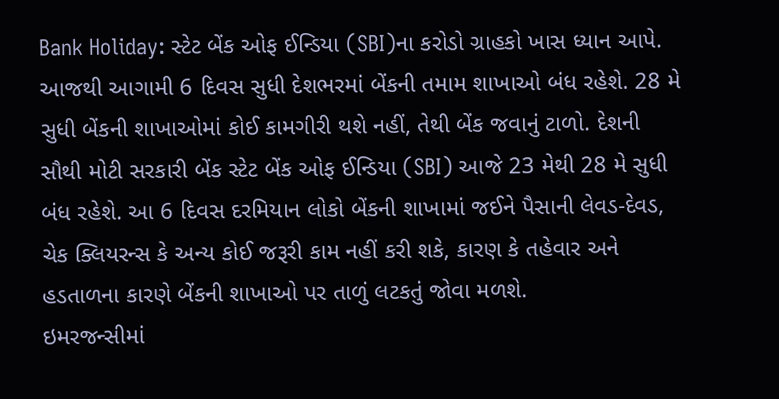Bank Holiday: સ્ટેટ બેંક ઓફ ઈન્ડિયા (SBI)ના કરોડો ગ્રાહકો ખાસ ધ્યાન આપે. આજથી આગામી 6 દિવસ સુધી દેશભરમાં બેંકની તમામ શાખાઓ બંધ રહેશે. 28 મે સુધી બેંકની શાખાઓમાં કોઈ કામગીરી થશે નહીં, તેથી બેંક જવાનું ટાળો. દેશની સૌથી મોટી સરકારી બેંક સ્ટેટ બેંક ઓફ ઈન્ડિયા (SBI) આજે 23 મેથી 28 મે સુધી બંધ રહેશે. આ 6 દિવસ દરમિયાન લોકો બેંકની શાખામાં જઈને પૈસાની લેવડ-દેવડ, ચેક ક્લિયરન્સ કે અન્ય કોઈ જરૂરી કામ નહીં કરી શકે, કારણ કે તહેવાર અને હડતાળના કારણે બેંકની શાખાઓ પર તાળું લટકતું જોવા મળશે.
ઇમરજન્સીમાં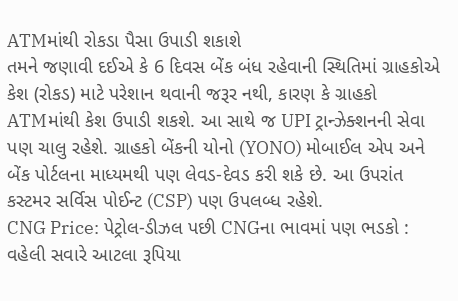ATMમાંથી રોકડા પૈસા ઉપાડી શકાશે
તમને જણાવી દઈએ કે 6 દિવસ બેંક બંધ રહેવાની સ્થિતિમાં ગ્રાહકોએ કેશ (રોકડ) માટે પરેશાન થવાની જરૂર નથી, કારણ કે ગ્રાહકો ATMમાંથી કેશ ઉપાડી શકશે. આ સાથે જ UPI ટ્રાન્ઝેક્શનની સેવા પણ ચાલુ રહેશે. ગ્રાહકો બેંકની યોનો (YONO) મોબાઈલ એપ અને બેંક પોર્ટલના માધ્યમથી પણ લેવડ-દેવડ કરી શકે છે. આ ઉપરાંત કસ્ટમર સર્વિસ પોઈન્ટ (CSP) પણ ઉપલબ્ધ રહેશે.
CNG Price: પેટ્રોલ-ડીઝલ પછી CNGના ભાવમાં પણ ભડકો : વહેલી સવારે આટલા રૂપિયા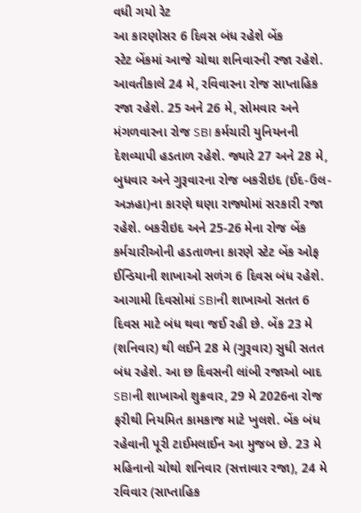વધી ગયો રેટ
આ કારણોસર 6 દિવસ બંધ રહેશે બેંક
સ્ટેટ બેંકમાં આજે ચોથા શનિવારની રજા રહેશે. આવતીકાલે 24 મે, રવિવારના રોજ સાપ્તાહિક રજા રહેશે. 25 અને 26 મે, સોમવાર અને મંગળવારના રોજ SBI કર્મચારી યુનિયનની દેશવ્યાપી હડતાળ રહેશે. જ્યારે 27 અને 28 મે, બુધવાર અને ગુરૂવારના રોજ બકરીઇદ (ઈદ-ઉલ-અઝહા)ના કારણે ઘણા રાજ્યોમાં સરકારી રજા રહેશે. બકરીઇદ અને 25-26 મેના રોજ બેંક કર્મચારીઓની હડતાળના કારણે સ્ટેટ બેંક ઓફ ઈન્ડિયાની શાખાઓ સળંગ 6 દિવસ બંધ રહેશે.
આગામી દિવસોમાં SBIની શાખાઓ સતત 6 દિવસ માટે બંધ થવા જઈ રહી છે. બેંક 23 મે (શનિવાર) થી લઈને 28 મે (ગુરૂવાર) સુધી સતત બંધ રહેશે. આ છ દિવસની લાંબી રજાઓ બાદ SBIની શાખાઓ શુક્રવાર, 29 મે 2026ના રોજ ફરીથી નિયમિત કામકાજ માટે ખુલશે. બેંક બંધ રહેવાની પૂરી ટાઈમલાઈન આ મુજબ છે. 23 મે મહિનાનો ચોથો શનિવાર (સત્તાવાર રજા), 24 મે રવિવાર (સાપ્તાહિક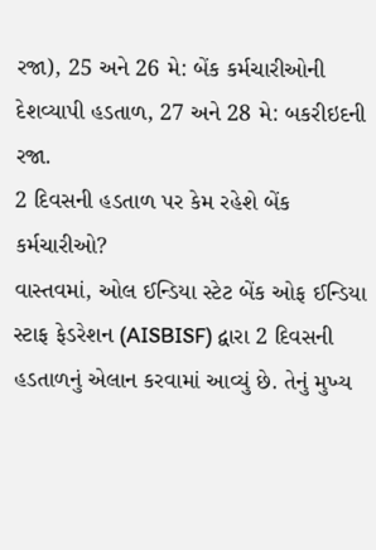રજા), 25 અને 26 મે: બેંક કર્મચારીઓની દેશવ્યાપી હડતાળ, 27 અને 28 મે: બકરીઇદની રજા.
2 દિવસની હડતાળ પર કેમ રહેશે બેંક કર્મચારીઓ?
વાસ્તવમાં, ઓલ ઈન્ડિયા સ્ટેટ બેંક ઓફ ઈન્ડિયા સ્ટાફ ફેડરેશન (AISBISF) દ્વારા 2 દિવસની હડતાળનું એલાન કરવામાં આવ્યું છે. તેનું મુખ્ય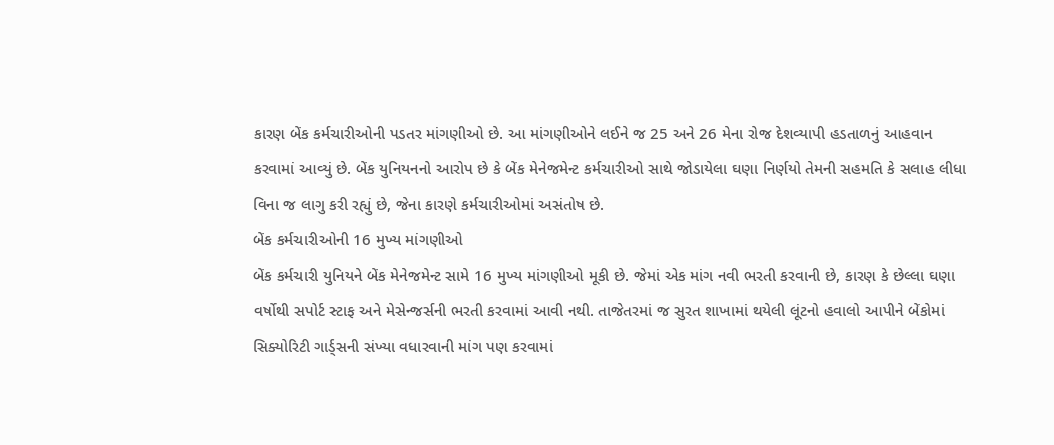કારણ બેંક કર્મચારીઓની પડતર માંગણીઓ છે. આ માંગણીઓને લઈને જ 25 અને 26 મેના રોજ દેશવ્યાપી હડતાળનું આહવાન કરવામાં આવ્યું છે. બેંક યુનિયનનો આરોપ છે કે બેંક મેનેજમેન્ટ કર્મચારીઓ સાથે જોડાયેલા ઘણા નિર્ણયો તેમની સહમતિ કે સલાહ લીધા વિના જ લાગુ કરી રહ્યું છે, જેના કારણે કર્મચારીઓમાં અસંતોષ છે.
બેંક કર્મચારીઓની 16 મુખ્ય માંગણીઓ
બેંક કર્મચારી યુનિયને બેંક મેનેજમેન્ટ સામે 16 મુખ્ય માંગણીઓ મૂકી છે. જેમાં એક માંગ નવી ભરતી કરવાની છે, કારણ કે છેલ્લા ઘણા વર્ષોથી સપોર્ટ સ્ટાફ અને મેસેન્જર્સની ભરતી કરવામાં આવી નથી. તાજેતરમાં જ સુરત શાખામાં થયેલી લૂંટનો હવાલો આપીને બેંકોમાં સિક્યોરિટી ગાર્ડ્સની સંખ્યા વધારવાની માંગ પણ કરવામાં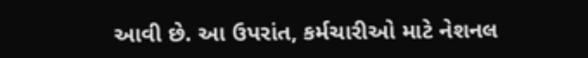આવી છે. આ ઉપરાંત, કર્મચારીઓ માટે નેશનલ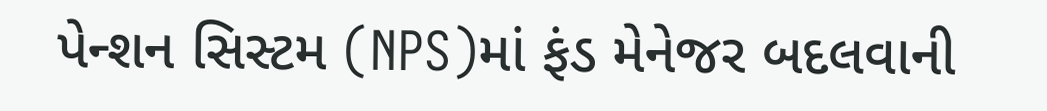પેન્શન સિસ્ટમ (NPS)માં ફંડ મેનેજર બદલવાની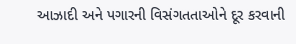આઝાદી અને પગારની વિસંગતતાઓને દૂર કરવાની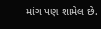માંગ પણ શામેલ છે.